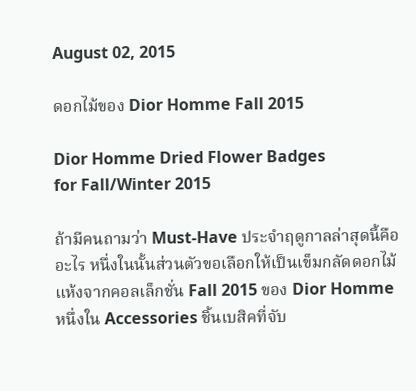August 02, 2015

ดอกไม้ของ Dior Homme Fall 2015

Dior Homme Dried Flower Badges
for Fall/Winter 2015

ถ้ามีคนถามว่า Must-Have ประจำฤดูกาลล่าสุดนี้คืออะไร หนึ่งในนั้นส่วนตัวขอเลือกให้เป็นเข็มกลัดดอกไม้แห้งจากคอลเล็กชั่น Fall 2015 ของ Dior Homme หนึ่งใน Accessories ชิ้นเบสิคที่จับ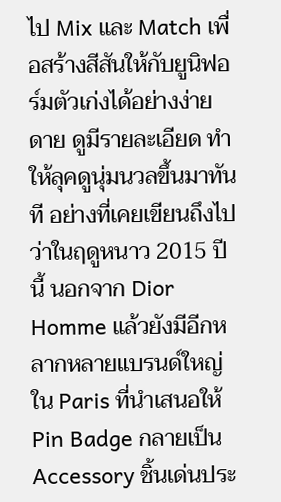ไป Mix และ Match เพื่อสร้างสีสันให้กับยูนิฟอร์มตัวเก่งได้อย่างง่ายดาย ดูมีรายละเอียด ทำให้ลุคดูนุ่มนวลขึ้นมาทันที อย่างที่เคยเขียนถึงไปว่าในฤดูหนาว 2015 ปีนี้ นอกจาก Dior Homme แล้วยังมีอีกหลากหลายแบรนด์ใหญ่ใน Paris ที่นำเสนอให้ Pin Badge กลายเป็น Accessory ชิ้นเด่นประ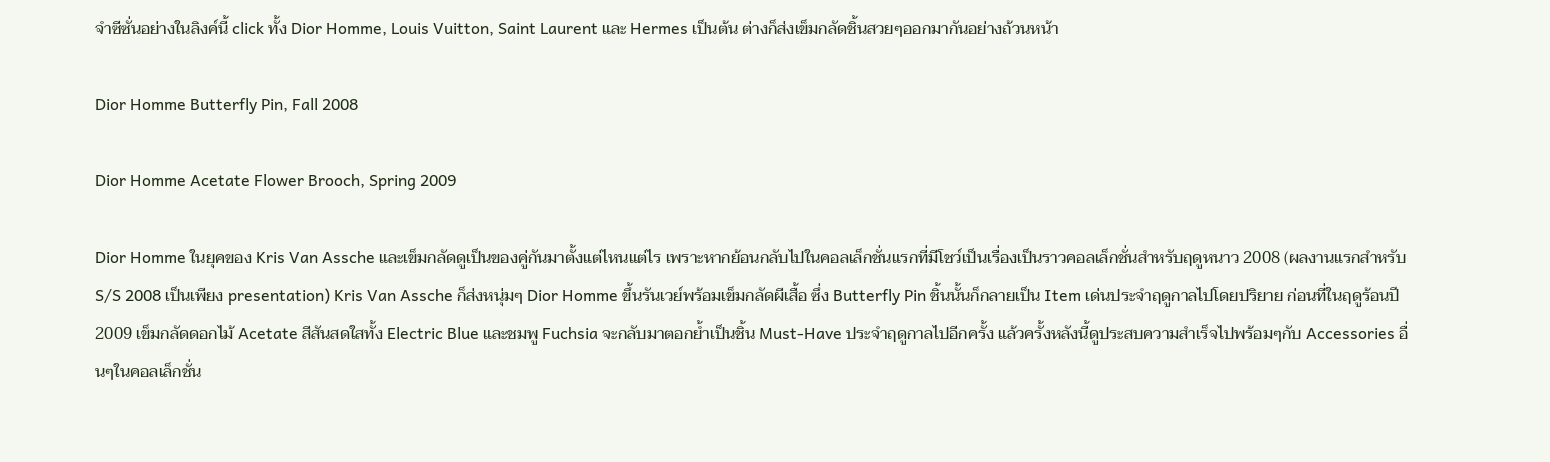จำซีซั่นอย่างในลิงค์นี้ click ทั้ง Dior Homme, Louis Vuitton, Saint Laurent และ Hermes เป็นต้น ต่างก็ส่งเข็มกลัดชิ้นสวยๆออกมากันอย่างถ้วนหน้า

Dior Homme Butterfly Pin, Fall 2008

Dior Homme Acetate Flower Brooch, Spring 2009

Dior Homme ในยุคของ Kris Van Assche และเข็มกลัดดูเป็นของคู่กันมาตั้งแต่ไหนแต่ไร เพราะหากย้อนกลับไปในคอลเล็กชั่นแรกที่มีโชว์เป็นเรื่องเป็นราวคอลเล็กชั่นสำหรับฤดูหนาว 2008 (ผลงานแรกสำหรับ S/S 2008 เป็นเพียง presentation) Kris Van Assche ก็ส่งหนุ่มๆ Dior Homme ขึ้นรันเวย์พร้อมเข็มกลัดผีเสื้อ ซึ่ง Butterfly Pin ชิ้นนั้นก็กลายเป็น Item เด่นประจำฤดูกาลไปโดยปริยาย ก่อนที่ในฤดูร้อนปี 2009 เข็มกลัดดอกไม้ Acetate สีสันสดใสทั้ง Electric Blue และชมพู Fuchsia จะกลับมาตอกย้ำเป็นชิ้น Must-Have ประจำฤดูกาลไปอีกครั้ง แล้วครั้งหลังนี้ดูประสบความสำเร็จไปพร้อมๆกับ Accessories อื่นๆในคอลเล็กชั่น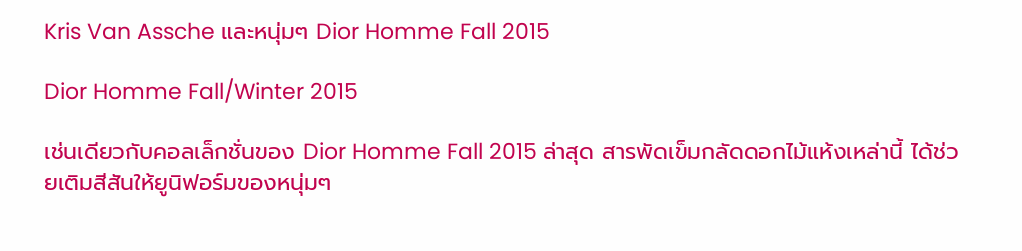Kris Van Assche และหนุ่มๆ Dior Homme Fall 2015

Dior Homme Fall/Winter 2015

เช่นเดียวกับคอลเล็กชั่นของ Dior Homme Fall 2015 ล่าสุด สารพัดเข็มกลัดดอกไม้แห้งเหล่านี้ ได้ช่วยเติมสีสันให้ยูนิฟอร์มของหนุ่มๆ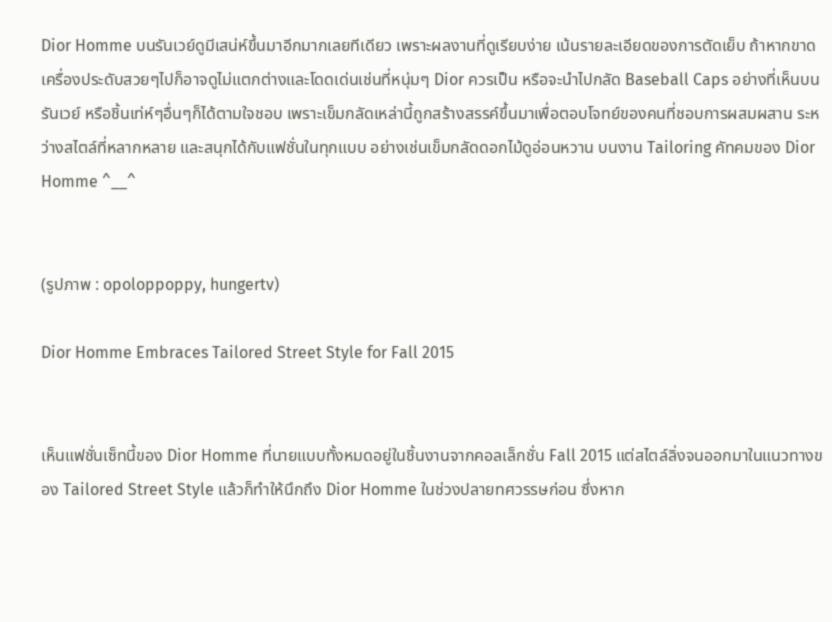Dior Homme บนรันเวย์ดูมีเสน่ห์ขึ้นมาอีกมากเลยทีเดียว เพราะผลงานที่ดูเรียบง่าย เน้นรายละเอียดของการตัดเย็บ ถ้าหากขาดเครื่องประดับสวยๆไปก็อาจดูไม่แตกต่างและโดดเด่นเช่นที่หนุ่มๆ Dior ควรเป็น หรือจะนำไปกลัด Baseball Caps อย่างที่เห็นบนรันเวย์ หรือชิ้นเท่ห์ๆอื่นๆก็ได้ตามใจชอบ เพราะเข็มกลัดเหล่านี้ถูกสร้างสรรค์ขึ้นมาเพื่อตอบโจทย์ของคนที่ชอบการผสมผสาน ระหว่างสไตล์ที่หลากหลาย และสนุกได้กับแฟชั่นในทุกแบบ อย่างเช่นเข็มกลัดดอกไม้ดูอ่อนหวาน บนงาน Tailoring คัทคมของ Dior Homme ^__^


(รูปภาพ : opoloppoppy, hungertv)

Dior Homme Embraces Tailored Street Style for Fall 2015


เห็นแฟชั่นเซ็ทนี้ของ Dior Homme ที่นายแบบทั้งหมดอยู่ในชิ้นงานจากคอลเล็กชั่น Fall 2015 แต่สไตล์ลิ่งจนออกมาในแนวทางของ Tailored Street Style แล้วก็ทำให้นึกถึง Dior Homme ในช่วงปลายทศวรรษก่อน ซึ่งหาก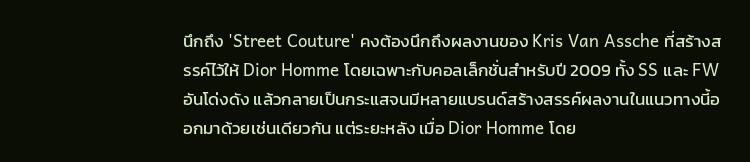นึกถึง 'Street Couture' คงต้องนึกถึงผลงานของ Kris Van Assche ที่สร้างสรรค์ไว้ให้ Dior Homme โดยเฉพาะกับคอลเล็กชั่นสำหรับปี 2009 ทั้ง SS และ FW อันโด่งดัง แล้วกลายเป็นกระแสจนมีหลายแบรนด์สร้างสรรค์ผลงานในแนวทางนี้ออกมาด้วยเช่นเดียวกัน แต่ระยะหลัง เมื่อ Dior Homme โดย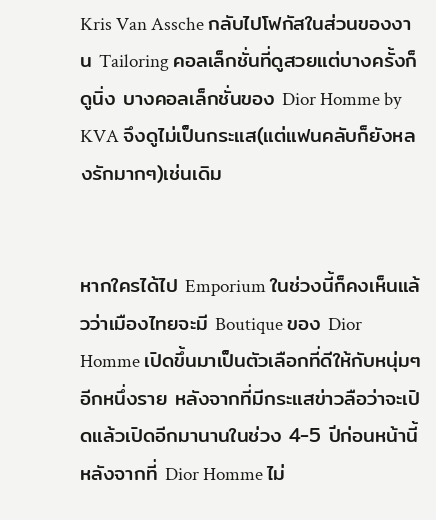Kris Van Assche กลับไปโฟกัสในส่วนของงาน Tailoring คอลเล็กชั่นที่ดูสวยแต่บางครั้งก็ดูนิ่ง บางคอลเล็กชั่นของ Dior Homme by KVA จึงดูไม่เป็นกระแส(แต่แฟนคลับก็ยังหลงรักมากๆ)เช่นเดิม


หากใครได้ไป Emporium ในช่วงนี้ก็คงเห็นแล้วว่าเมืองไทยจะมี Boutique ของ Dior Homme เปิดขึ้นมาเป็นตัวเลือกที่ดีให้กับหนุ่มๆอีกหนึ่งราย หลังจากที่มีกระแสข่าวลือว่าจะเปิดแล้วเปิดอีกมานานในช่วง 4-5 ปีก่อนหน้านี้ หลังจากที่ Dior Homme ไม่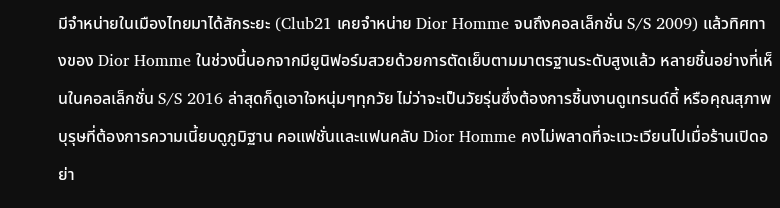มีจำหน่ายในเมืองไทยมาได้สักระยะ (Club21 เคยจำหน่าย Dior Homme จนถึงคอลเล็กชั่น S/S 2009) แล้วทิศทางของ Dior Homme ในช่วงนี้นอกจากมียูนิฟอร์มสวยด้วยการตัดเย็บตามมาตรฐานระดับสูงแล้ว หลายชิ้นอย่างที่เห็นในคอลเล็กชั่น S/S 2016 ล่าสุดก็ดูเอาใจหนุ่มๆทุกวัย ไม่ว่าจะเป็นวัยรุ่นซึ่งต้องการชิ้นงานดูเทรนด์ดี้ หรือคุณสุภาพบุรุษที่ต้องการความเนี้ยบดูภูมิฐาน คอแฟชั่นและแฟนคลับ Dior Homme คงไม่พลาดที่จะแวะเวียนไปเมื่อร้านเปิดอย่า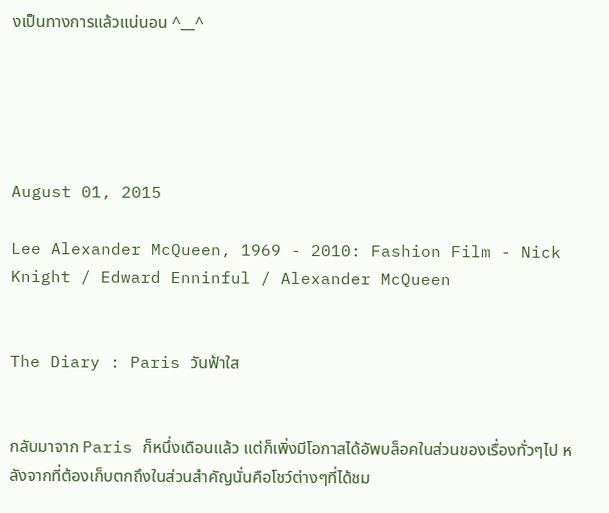งเป็นทางการแล้วแน่นอน ^__^





August 01, 2015

Lee Alexander McQueen, 1969 - 2010: Fashion Film - Nick Knight / Edward Enninful / Alexander McQueen


The Diary : Paris วันฟ้าใส


กลับมาจาก Paris ก็หนึ่งเดือนแล้ว แต่ก็เพิ่งมีโอกาสได้อัพบล็อคในส่วนของเรื่องทั่วๆไป หลังจากที่ต้องเก็บตกถึงในส่วนสำคัญนั่นคือโชว์ต่างๆที่ได้ชม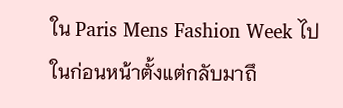ใน Paris Mens Fashion Week ไปในก่อนหน้าตั้งแต่กลับมาถึ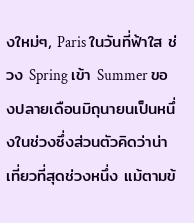งใหม่ๆ, Paris ในวันที่ฟ้าใส ช่วง Spring เข้า Summer ของปลายเดือนมิถุนายนเป็นหนึ่งในช่วงซึ่งส่วนตัวคิดว่าน่าเที่ยวที่สุดช่วงหนึ่ง แม้ตามข้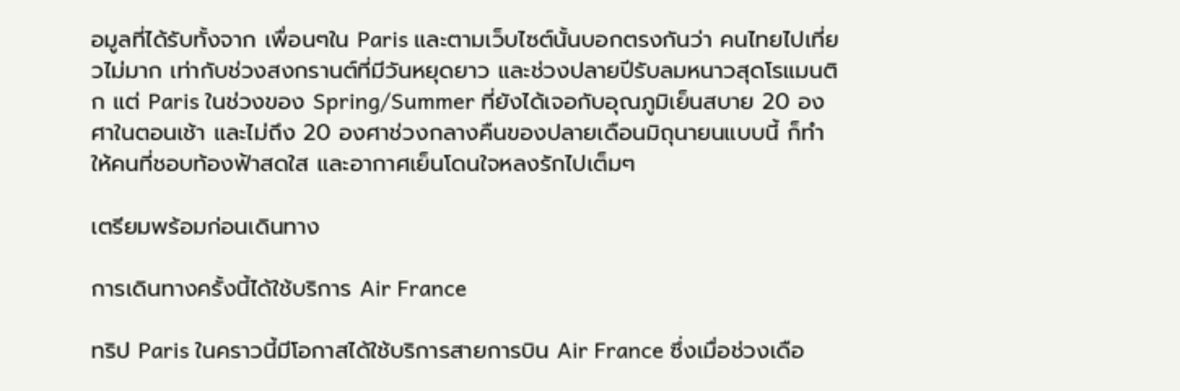อมูลที่ได้รับทั้งจาก เพื่อนๆใน Paris และตามเว็บไซต์นั้นบอกตรงกันว่า คนไทยไปเที่ยวไม่มาก เท่ากับช่วงสงกรานต์ที่มีวันหยุดยาว และช่วงปลายปีรับลมหนาวสุดโรแมนติก แต่ Paris ในช่วงของ Spring/Summer ที่ยังได้เจอกับอุณภูมิเย็นสบาย 20 องศาในตอนเช้า และไม่ถึง 20 องศาช่วงกลางคืนของปลายเดือนมิถุนายนแบบนี้ ก็ทำให้คนที่ชอบท้องฟ้าสดใส และอากาศเย็นโดนใจหลงรักไปเต็มๆ

เตรียมพร้อมก่อนเดินทาง

การเดินทางครั้งนี้ได้ใช้บริการ Air France

ทริป Paris ในคราวนี้มีโอกาสได้ใช้บริการสายการบิน Air France ซึ่งเมื่อช่วงเดือ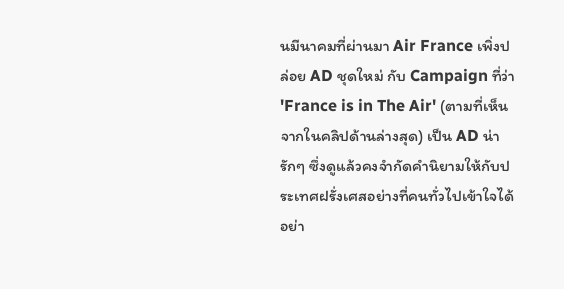นมีนาคมที่ผ่านมา Air France เพิ่งปล่อย AD ชุดใหม่ กับ Campaign ที่ว่า 'France is in The Air' (ตามที่เห็นจากในคลิปด้านล่างสุด) เป็น AD น่ารักๆ ซึ่งดูแล้วคงจำกัดคำนิยามให้กับประเทศฝรั่งเศสอย่างที่คนทั่วไปเข้าใจได้อย่า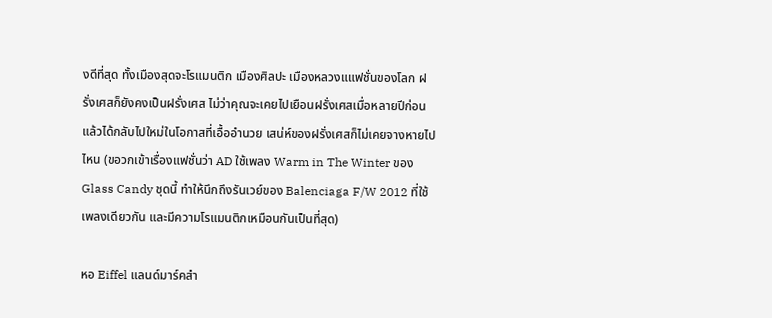งดีที่สุด ทั้งเมืองสุดจะโรแมนติก เมืองศิลปะ เมืองหลวงแแฟชั่นของโลก ฝรั่งเศสก็ยังคงเป็นฝรั่งเศส ไม่ว่าคุณจะเคยไปเยือนฝรั่งเศสเมื่อหลายปีก่อน แล้วได้กลับไปใหม่ในโอกาสที่เอื้ออำนวย เสน่ห์ของฝรั่งเศสก็ไม่เคยจางหายไปไหน (ขอวกเข้าเรื่องแฟชั่นว่า AD ใช้เพลง Warm in The Winter ของ Glass Candy ชุดนี้ ทำให้นึกถึงรันเวย์ของ Balenciaga F/W 2012 ที่ใช้เพลงเดียวกัน และมีความโรแมนติกเหมือนกันเป็นที่สุด)

หอ Eiffel แลนด์มาร์คสำ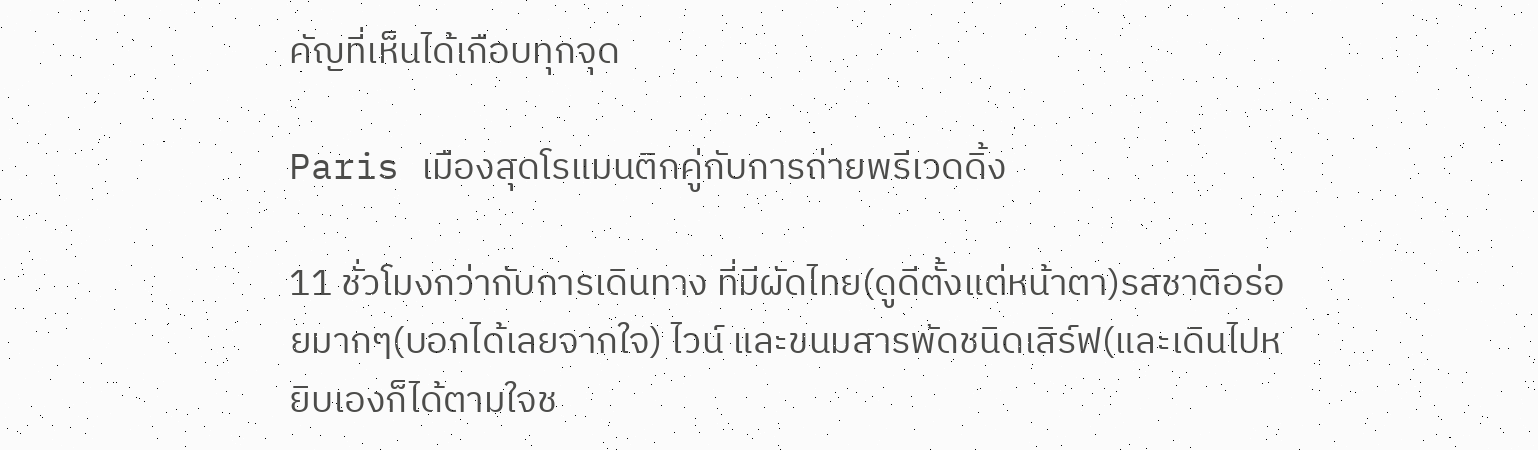คัญที่เห็นได้เกือบทุกจุด

Paris เมืองสุดโรแมนติกคู่กับการถ่ายพรีเวดดิ้ง

11 ชั่วโมงกว่ากับการเดินทาง ที่มีผัดไทย(ดูดีตั้งแต่หน้าตา)รสชาติอร่อยมากๆ(บอกได้เลยจากใจ) ไวน์ และขนมสารพัดชนิดเสิร์ฟ(และเดินไปหยิบเองก็ได้ตามใจช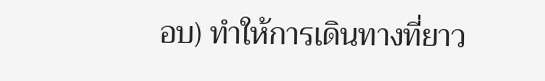อบ) ทำให้การเดินทางที่ยาว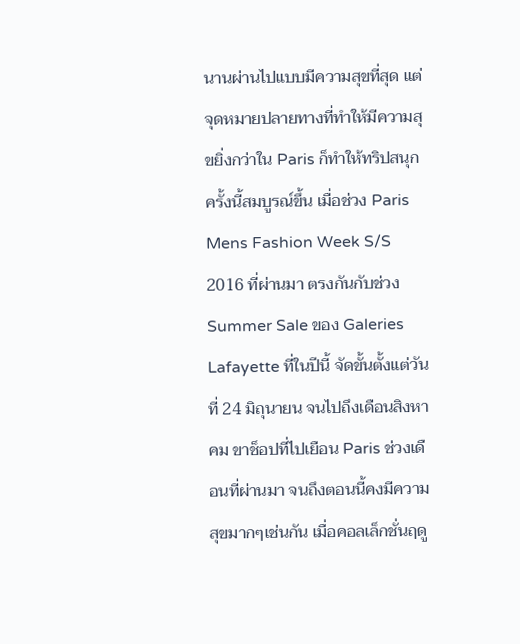นานผ่านไปแบบมีความสุขที่สุด แต่จุดหมายปลายทางที่ทำให้มีความสุขยิ่งกว่าใน Paris ก็ทำให้ทริปสนุกครั้งนี้สมบูรณ์ขึ้น เมื่อช่วง Paris Mens Fashion Week S/S 2016 ที่ผ่านมา ตรงกันกับช่วง Summer Sale ของ Galeries Lafayette ที่ในปีนี้ จัดขั้นตั้งแต่วันที่ 24 มิถุนายน จนไปถึงเดือนสิงหาคม ขาช็อปที่ไปเยือน Paris ช่วงเดือนที่ผ่านมา จนถึงตอนนี้คงมีความสุขมากๆเช่นกัน เมื่อคอลเล็กชั่นฤดู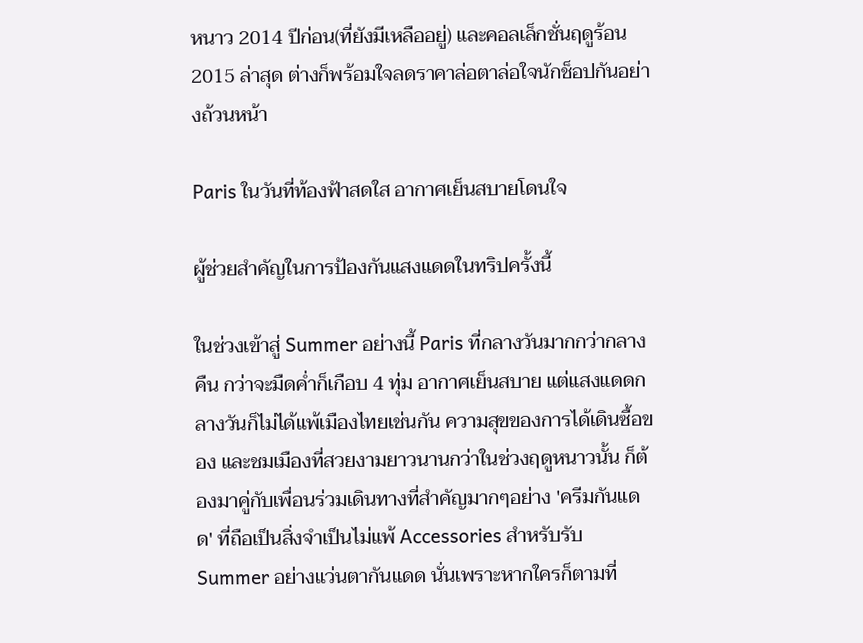หนาว 2014 ปีก่อน(ที่ยังมีเหลืออยู่) และคอลเล็กชั่นฤดูร้อน 2015 ล่าสุด ต่างก็พร้อมใจลดราคาล่อตาล่อใจนักช็อปกันอย่างถ้วนหน้า

Paris ในวันที่ท้องฟ้าสดใส อากาศเย็นสบายโดนใจ

ผู้ช่วยสำคัญในการป้องกันแสงแดดในทริปครั้งนี้

ในช่วงเข้าสู่ Summer อย่างนี้ Paris ที่กลางวันมากกว่ากลางคืน กว่าจะมืดค่ำก็เกือบ 4 ทุ่ม อากาศเย็นสบาย แต่แสงแดดกลางวันก็ไม่ได้แพ้เมืองไทยเช่นกัน ความสุขของการได้เดินซื้อของ และชมเมืองที่สวยงามยาวนานกว่าในช่วงฤดูหนาวนั้น ก็ต้องมาคู่กับเพื่อนร่วมเดินทางที่สำคัญมากๆอย่าง 'ครีมกันแดด' ที่ถือเป็นสิ่งจำเป็นไม่แพ้ Accessories สำหรับรับ Summer อย่างแว่นตากันแดด นั่นเพราะหากใครก็ตามที่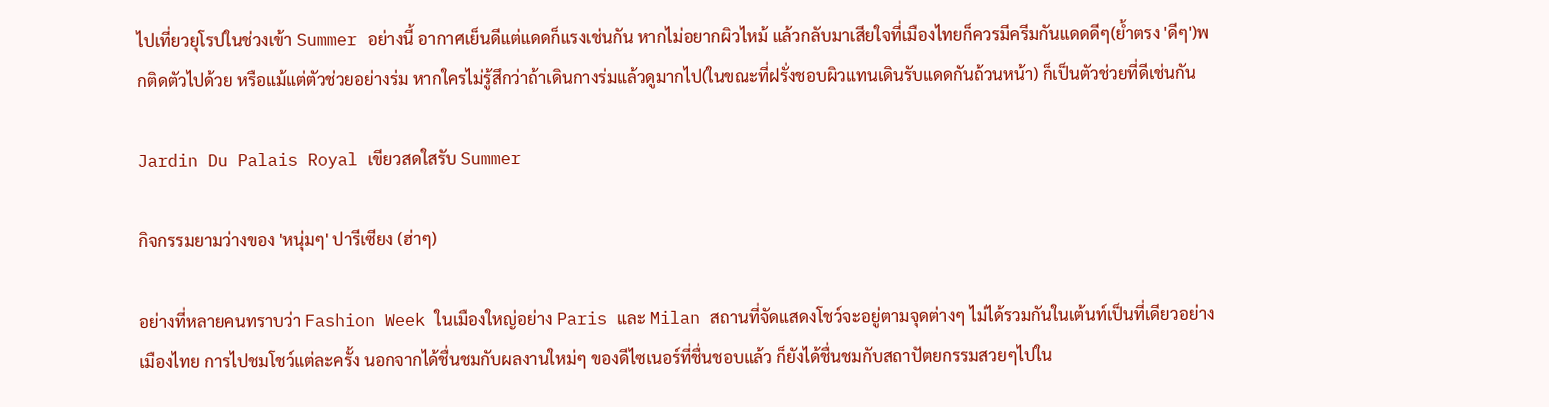ไปเที่ยวยุโรปในช่วงเข้า Summer อย่างนี้ อากาศเย็นดีแต่แดดก็แรงเช่นกัน หากไม่อยากผิวไหม้ แล้วกลับมาเสียใจที่เมืองไทยก็ควรมีครีมกันแดดดีๆ(ย้ำตรง 'ดีๆ')พกติดตัวไปด้วย หรือแม้แต่ตัวช่วยอย่างร่ม หากใครไม่รู้สึกว่าถ้าเดินกางร่มแล้วดูมากไป(ในขณะที่ฝรั่งชอบผิวแทนเดินรับแดดกันถ้วนหน้า) ก็เป็นตัวช่วยที่ดีเช่นกัน

Jardin Du Palais Royal เขียวสดใสรับ Summer

กิจกรรมยามว่างของ 'หนุ่มๆ' ปารีเซียง (ฮ่าๆ)

อย่างที่หลายคนทราบว่า Fashion Week ในเมืองใหญ่อย่าง Paris และ Milan สถานที่จัดแสดงโชว์จะอยู่ตามจุดต่างๆ ไม่ได้รวมกันในเต้นท์เป็นที่เดียวอย่างเมืองไทย การไปชมโชว์แต่ละครั้ง นอกจากได้ชื่นชมกับผลงานใหม่ๆ ของดีไซเนอร์ที่ชื่นชอบแล้ว ก็ยังได้ชื่นชมกับสถาปัตยกรรมสวยๆไปใน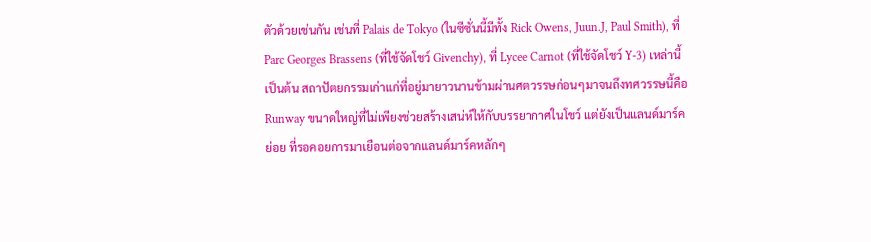ตัวด้วยเช่นกัน เช่นที่ Palais de Tokyo (ในซีซั่นนี้มีทั้ง Rick Owens, Juun.J, Paul Smith), ที่ Parc Georges Brassens (ที่ใช้จัดโชว์ Givenchy), ที่ Lycee Carnot (ที่ใช้จัดโชว์ Y-3) เหล่านี้เป็นต้น สถาปัตยกรรมเก่าแก่ที่อยู่มายาวนานข้ามผ่านศตวรรษก่อนๆมาจนถึงทศวรรษนี้คือ Runway ขนาดใหญ่ที่ไม่เพียงช่วยสร้างเสน่ห์ให้กับบรรยากาศในโชว์ แต่ยังเป็นแลนด์มาร์คย่อย ที่รอคอยการมาเยือนต่อจากแลนด์มาร์คหลักๆ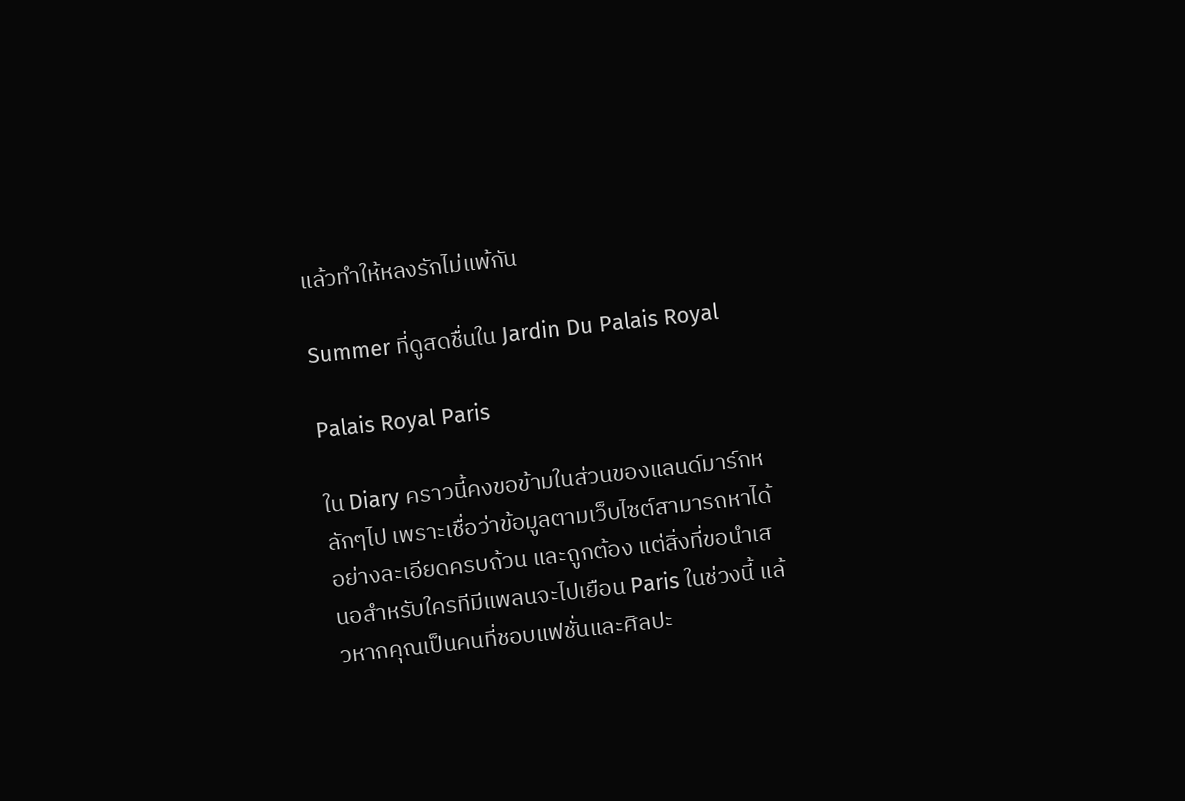แล้วทำให้หลงรักไม่แพ้กัน

Summer ที่ดูสดชื่นใน Jardin Du Palais Royal

Palais Royal Paris

ใน Diary คราวนี้คงขอข้ามในส่วนของแลนด์มาร์กหลักๆไป เพราะเชื่อว่าข้อมูลตามเว็บไซต์สามารถหาได้อย่างละเอียดครบถ้วน และถูกต้อง แต่สิ่งที่ขอนำเสนอสำหรับใครทีมีแพลนจะไปเยือน Paris ในช่วงนี้ แล้วหากคุณเป็นคนที่ชอบแฟชั่นและศิลปะ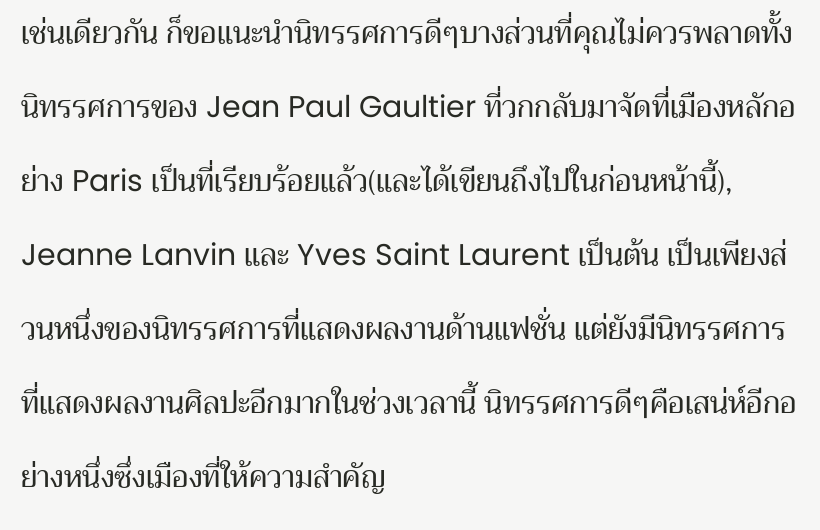เช่นเดียวกัน ก็ขอแนะนำนิทรรศการดีๆบางส่วนที่คุณไม่ควรพลาดทั้งนิทรรศการของ Jean Paul Gaultier ที่วกกลับมาจัดที่เมืองหลักอย่าง Paris เป็นที่เรียบร้อยแล้ว(และได้เขียนถึงไปในก่อนหน้านี้), Jeanne Lanvin และ Yves Saint Laurent เป็นต้น เป็นเพียงส่วนหนึ่งของนิทรรศการที่แสดงผลงานด้านแฟชั่น แต่ยังมีนิทรรศการที่แสดงผลงานศิลปะอีกมากในช่วงเวลานี้ นิทรรศการดีๆคือเสน่ห์อีกอย่างหนึ่งซึ่งเมืองที่ให้ความสำคัญ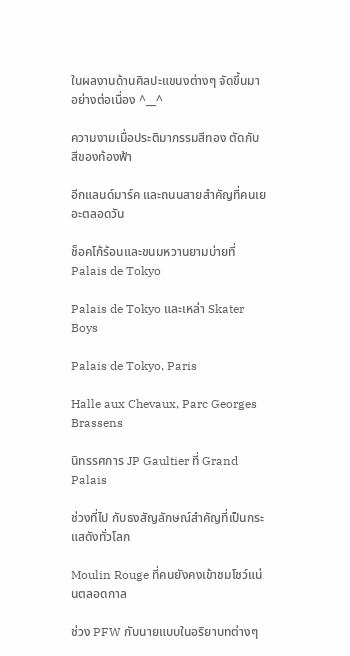ในผลงานด้านศิลปะแขนงต่างๆ จัดขึ้นมาอย่างต่อเนื่อง ^__^

ความงามเมื่อประติมากรรมสีทอง ตัดกับสีของท้องฟ้า

อีกแลนด์มาร์ค และถนนสายสำคัญที่คนเยอะตลอดวัน

ช็อคโก้ร้อนและขนมหวานยามบ่ายที่ Palais de Tokyo

Palais de Tokyo และเหล่า Skater Boys

Palais de Tokyo, Paris

Halle aux Chevaux, Parc Georges Brassens

นิทรรศการ JP Gaultier ที่ Grand Palais

ช่วงที่ไป กับธงสัญลักษณ์สำคัญที่เป็นกระแสดังทั่วโลก

Moulin Rouge ที่คนยังคงเข้าชมโชว์แน่นตลอดกาล

ช่วง PFW กับนายแบบในอริยาบทต่างๆ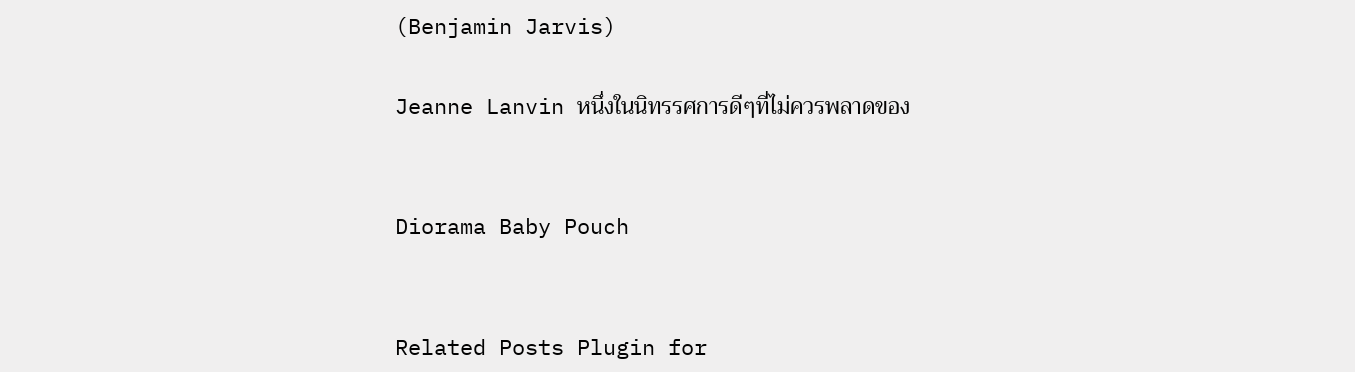(Benjamin Jarvis)

Jeanne Lanvin หนึ่งในนิทรรศการดีๆที่ไม่ควรพลาดของ


Diorama Baby Pouch


Related Posts Plugin for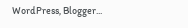WordPress, Blogger...